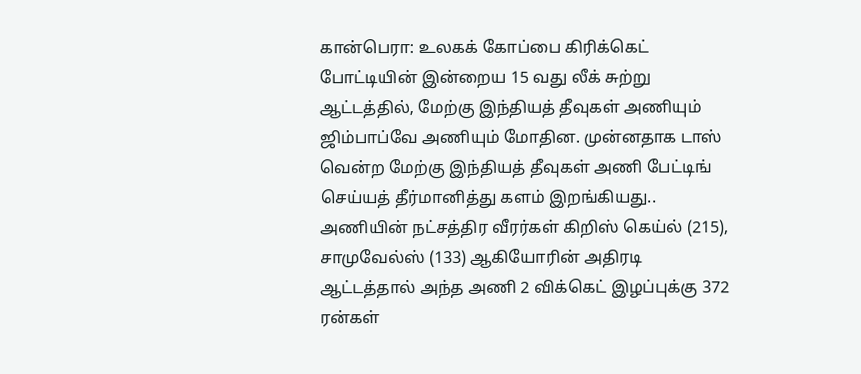கான்பெரா: உலகக் கோப்பை கிரிக்கெட் போட்டியின் இன்றைய 15 வது லீக் சுற்று ஆட்டத்தில், மேற்கு இந்தியத் தீவுகள் அணியும் ஜிம்பாப்வே அணியும் மோதின. முன்னதாக டாஸ் வென்ற மேற்கு இந்தியத் தீவுகள் அணி பேட்டிங் செய்யத் தீர்மானித்து களம் இறங்கியது.. அணியின் நட்சத்திர வீரர்கள் கிறிஸ் கெய்ல் (215), சாமுவேல்ஸ் (133) ஆகியோரின் அதிரடி ஆட்டத்தால் அந்த அணி 2 விக்கெட் இழப்புக்கு 372 ரன்கள்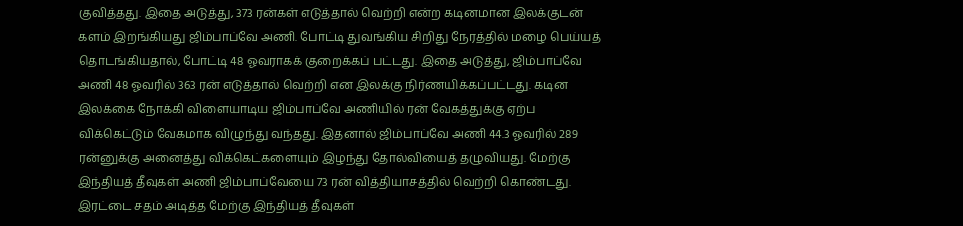குவித்தது. இதை அடுத்து, 373 ரன்கள் எடுத்தால் வெற்றி என்ற கடினமான இலக்குடன் களம் இறங்கியது ஜிம்பாப்வே அணி. போட்டி துவங்கிய சிறிது நேரத்தில் மழை பெய்யத் தொடங்கியதால், போட்டி 48 ஓவராகக் குறைக்கப் பட்டது. இதை அடுத்து, ஜிம்பாப்வே அணி 48 ஓவரில் 363 ரன் எடுத்தால் வெற்றி என இலக்கு நிர்ணயிக்கப்பட்டது. கடின இலக்கை நோக்கி விளையாடிய ஜிம்பாப்வே அணியில் ரன் வேகத்துக்கு ஏற்ப விக்கெட்டும் வேகமாக விழுந்து வந்தது. இதனால் ஜிம்பாப்வே அணி 44.3 ஓவரில் 289 ரன்னுக்கு அனைத்து விக்கெட்களையும் இழந்து தோல்வியைத் தழுவியது. மேற்கு இந்தியத் தீவுகள் அணி ஜிம்பாப்வேயை 73 ரன் வித்தியாசத்தில் வெற்றி கொண்டது. இரட்டை சதம் அடித்த மேற்கு இந்தியத் தீவுகள்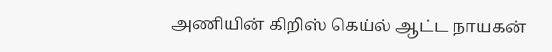அணியின் கிறிஸ் கெய்ல் ஆட்ட நாயகன்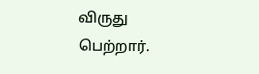விருது பெற்றார்.